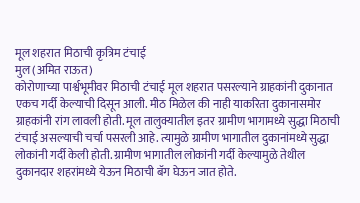मूल शहरात मिठाची कृत्रिम टंचाई
मुल (अमित राऊत)
कोरोणाच्या पार्श्वभूमीवर मिठाची टंचाई मूल शहरात पसरल्याने ग्राहकांनी दुकानात एकच गर्दी केल्याची दिसून आली. मीठ मिळेल की नाही याकरिता दुकानासमोर ग्राहकांनी रांग लावली होती. मूल तालुक्यातील इतर ग्रामीण भागामध्ये सुद्धा मिठाची टंचाई असल्याची चर्चा पसरली आहे. त्यामुळे ग्रामीण भागातील दुकानांमध्ये सुद्धा लोकांनी गर्दी केली होती. ग्रामीण भागातील लोकांनी गर्दी केल्यामुळे तेथील दुकानदार शहरांमध्ये येऊन मिठाची बॅग घेऊन जात होते.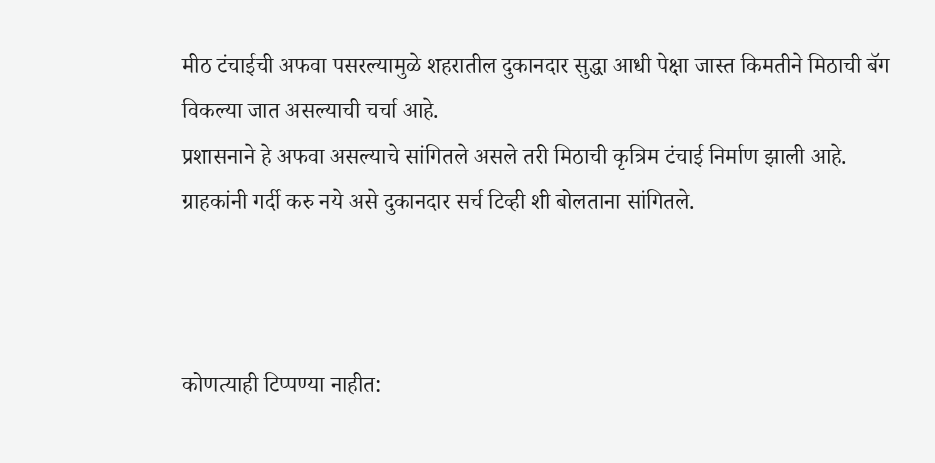मीठ टंचाईची अफवा पसरल्यामुळे शहरातील दुकानदार सुद्धा आधी पेक्षा जास्त किमतीने मिठाची बॅग विकल्या जात असल्याची चर्चा आहे.
प्रशासनाने हे अफवा असल्याचे सांगितले असले तरी मिठाची कृत्रिम टंचाई निर्माण झाली आहे. ग्राहकांनी गर्दी करु नये असे दुकानदार सर्च टिव्ही शी बोलताना सांगितले.



कोणत्याही टिप्पण्या नाहीत: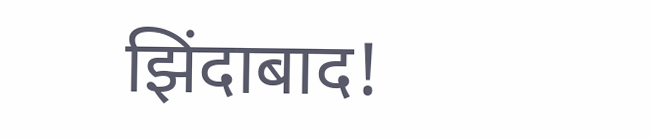झिंदाबाद!